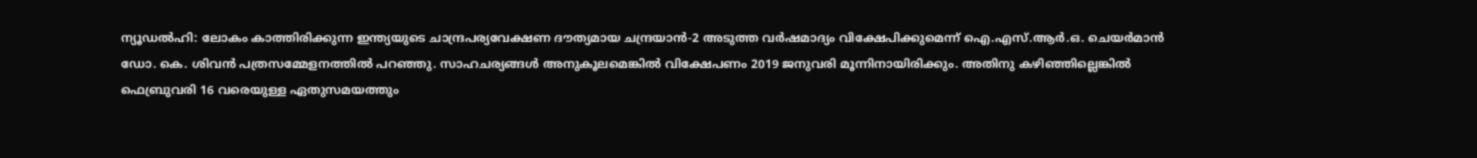ന്യൂഡൽഹി: ലോകം കാത്തിരിക്കുന്ന ഇന്ത്യയുടെ ചാന്ദ്രപര്യവേക്ഷണ ദൗത്യമായ ചന്ദ്രയാൻ-2 അടുത്ത വർഷമാദ്യം വിക്ഷേപിക്കുമെന്ന് ഐ.എസ്.ആർ.ഒ. ചെയർമാൻ ഡോ. കെ. ശിവൻ പത്രസമ്മേളനത്തിൽ പറഞ്ഞു. സാഹചര്യങ്ങൾ അനുകൂലമെങ്കിൽ വിക്ഷേപണം 2019 ജനുവരി മൂന്നിനായിരിക്കും. അതിനു കഴിഞ്ഞില്ലെങ്കിൽ ഫെബ്രുവരി 16 വരെയുള്ള ഏതുസമയത്തും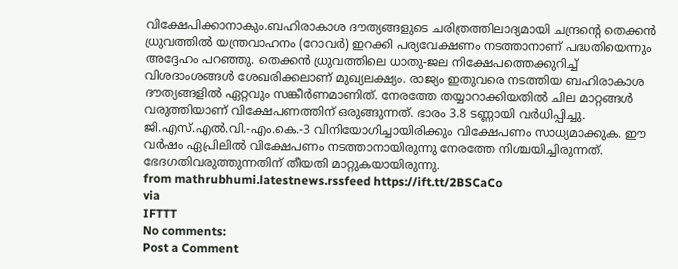വിക്ഷേപിക്കാനാകും.ബഹിരാകാശ ദൗത്യങ്ങളുടെ ചരിത്രത്തിലാദ്യമായി ചന്ദ്രന്റെ തെക്കൻ ധ്രുവത്തിൽ യന്ത്രവാഹനം (റോവർ) ഇറക്കി പര്യവേക്ഷണം നടത്താനാണ് പദ്ധതിയെന്നും അദ്ദേഹം പറഞ്ഞു. തെക്കൻ ധ്രുവത്തിലെ ധാതു-ജല നിക്ഷേപത്തെക്കുറിച്ച് വിശദാംശങ്ങൾ ശേഖരിക്കലാണ് മുഖ്യലക്ഷ്യം. രാജ്യം ഇതുവരെ നടത്തിയ ബഹിരാകാശ ദൗത്യങ്ങളിൽ ഏറ്റവും സങ്കീർണമാണിത്. നേരത്തേ തയ്യാറാക്കിയതിൽ ചില മാറ്റങ്ങൾ വരുത്തിയാണ് വിക്ഷേപണത്തിന് ഒരുങ്ങുന്നത്. ഭാരം 3.8 ടണ്ണായി വർധിപ്പിച്ചു. ജി.എസ്.എൽ.വി.-എം.കെ.-3 വിനിയോഗിച്ചായിരിക്കും വിക്ഷേപണം സാധ്യമാക്കുക. ഈ വർഷം ഏപ്രിലിൽ വിക്ഷേപണം നടത്താനായിരുന്നു നേരത്തേ നിശ്ചയിച്ചിരുന്നത്. ഭേദഗതിവരുത്തുന്നതിന് തീയതി മാറ്റുകയായിരുന്നു.
from mathrubhumi.latestnews.rssfeed https://ift.tt/2BSCaCo
via
IFTTT
No comments:
Post a Comment